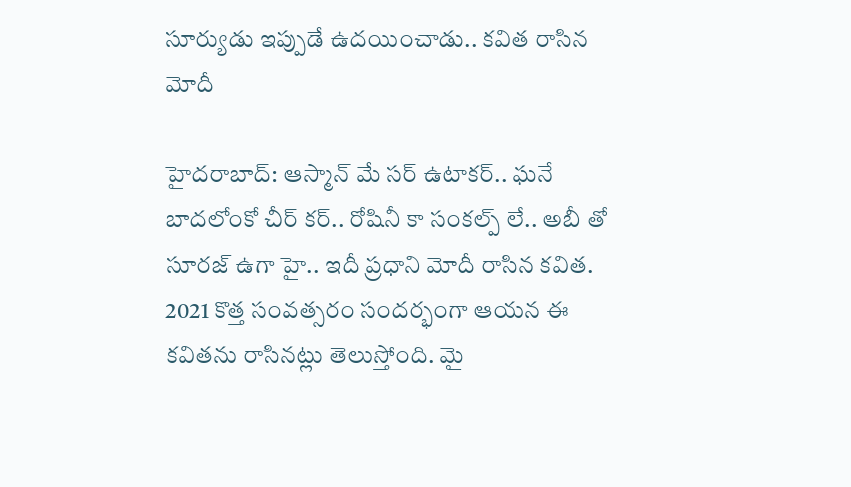సూర్యుడు ఇప్పుడే ఉద‌యించాడు.. క‌విత రాసిన మోదీ

హైద‌రాబాద్‌: ఆస్మాన్ మే స‌ర్ ఉటాక‌ర్‌.. ఘ‌నే బాద‌లోంకో చీర్ క‌ర్‌.. రోషినీ కా సంక‌ల్ప్ లే.. అబీ తో సూర‌జ్ ఉగా హై.. ఇదీ ప్ర‌ధాని మోదీ రాసిన క‌విత‌. 2021 కొత్త సంవ‌త్స‌రం సంద‌ర్భంగా ఆయ‌న ఈ క‌విత‌ను రాసిన‌ట్లు తెలుస్తోంది. మై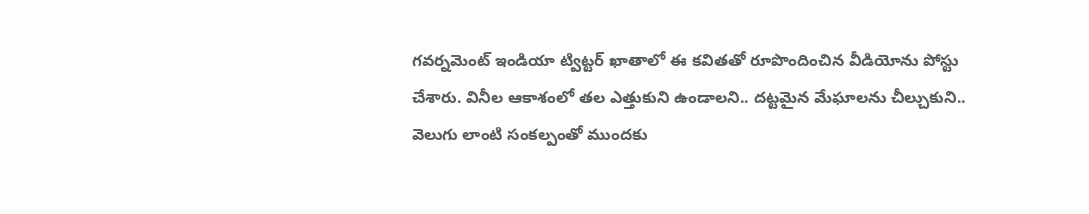గ‌వ‌ర్న‌మెంట్ ఇండియా ట్విట్ట‌ర్ ఖాతాలో ఈ క‌విత‌తో రూపొందించిన వీడియోను పోస్టు చేశారు. వినీల ఆకాశంలో త‌ల ఎత్తుకుని ఉండాల‌ని.. ద‌ట్ట‌మైన మేఘాల‌ను చీల్చుకుని.. వెలుగు లాంటి సంక‌ల్పంతో ముంద‌కు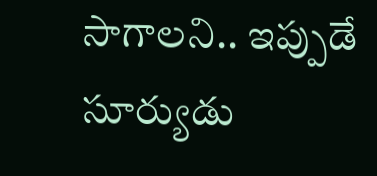సాగాల‌ని.. ఇప్పుడే సూర్యుడు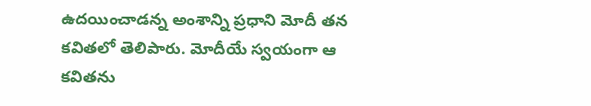ఉద‌యించాడ‌న్న అంశాన్ని ప్ర‌ధాని మోదీ త‌న క‌విత‌లో తెలిపారు. మోదీయే స్వ‌యంగా ఆ క‌విత‌ను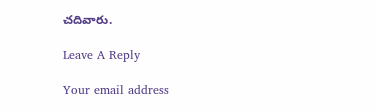చ‌దివారు.

Leave A Reply

Your email address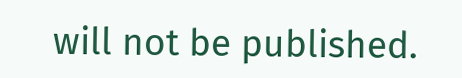will not be published.